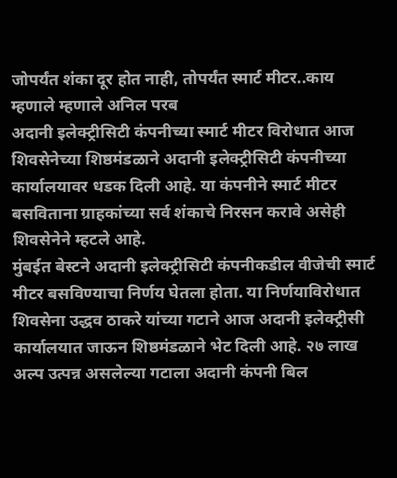जोपर्यंत शंका दूर होत नाही, तोपर्यंत स्मार्ट मीटर..काय म्हणाले म्हणाले अनिल परब
अदानी इलेक्ट्रीसिटी कंपनीच्या स्मार्ट मीटर विरोधात आज शिवसेनेच्या शिष्ठमंडळाने अदानी इलेक्ट्रीसिटी कंपनीच्या कार्यालयावर धडक दिली आहे. या कंपनीने स्मार्ट मीटर बसविताना ग्राहकांच्या सर्व शंकाचे निरसन करावे असेही शिवसेनेने म्हटले आहे.
मुंबईत बेस्टने अदानी इलेक्ट्रीसिटी कंपनीकडील वीजेची स्मार्ट मीटर बसविण्याचा निर्णय घेतला होता. या निर्णयाविरोधात शिवसेना उद्धव ठाकरे यांच्या गटाने आज अदानी इलेक्ट्रीसी कार्यालयात जाऊन शिष्ठमंडळाने भेट दिली आहे. २७ लाख अल्प उत्पन्न असलेल्या गटाला अदानी कंपनी बिल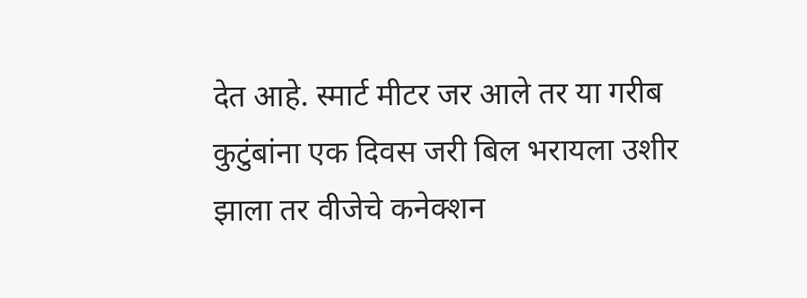देत आहे. स्मार्ट मीटर जर आले तर या गरीब कुटुंबांना एक दिवस जरी बिल भरायला उशीर झाला तर वीजेचे कनेक्शन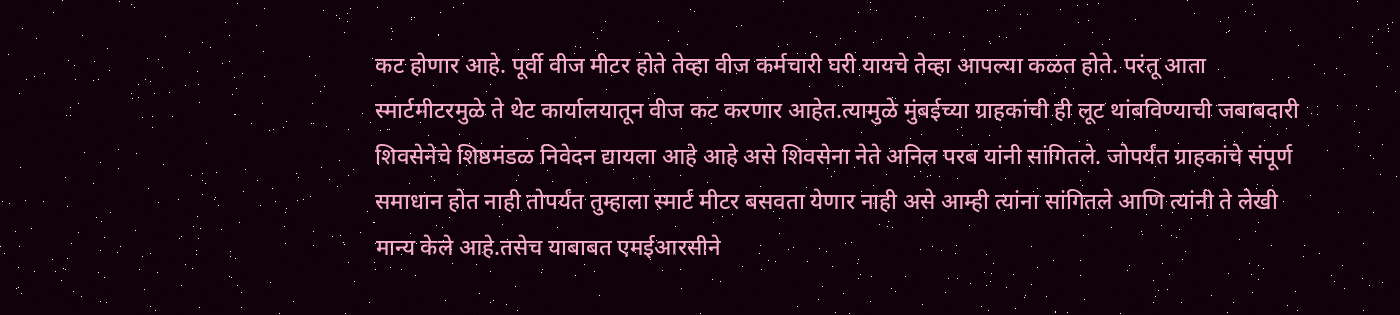कट होणार आहे. पूर्वी वीज मीटर होते तेव्हा वीज कर्मचारी घरी यायचे तेव्हा आपल्या कळत होते. परंतू आता स्मार्टमीटरमुळे ते थेट कार्यालयातून वीज कट करणार आहेत.त्यामुळे मुंबईच्या ग्राहकांची ही लूट थांबविण्याची जबाबदारी शिवसेनेचे शिष्ठमंडळ निवेदन द्यायला आहे आहे असे शिवसेना नेते अनिल परब यांनी सांगितले. जोपर्यंत ग्राहकांचे संपूर्ण समाधान होत नाही तोपर्यंत तुम्हाला स्मार्ट मीटर बसवता येणार नाही असे आम्ही त्यांना सांगितले आणि त्यांनी ते लेखी मान्य केले आहे.तसेच याबाबत एमईआरसीने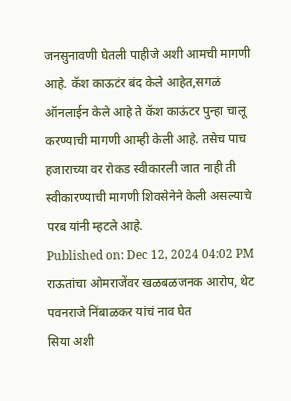जनसुनावणी घेतली पाहीजे अशी आमची मागणी आहे. कॅश काऊटंर बंद केले आहेत,सगळं ऑनलाईन केले आहे ते कॅश काऊंटर पुन्हा चालू करण्याची मागणी आम्ही केली आहे. तसेच पाच हजाराच्या वर रोकड स्वीकारली जात नाही ती स्वीकारण्याची मागणी शिवसेनेने केली असल्याचे परब यांनी म्हटले आहे.
Published on: Dec 12, 2024 04:02 PM
राऊतांचा ओमराजेंवर खळबळजनक आरोप, थेट पवनराजे निंबाळकर यांचं नाव घेत
सिया अशी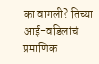का वागली? तिच्या आई-वडिलांचं प्रमाणिक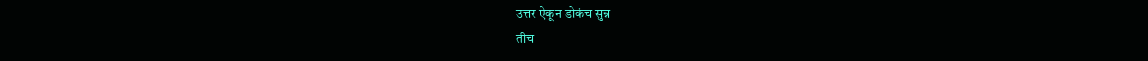उत्तर ऐकून डोकंच सुन्न
तीच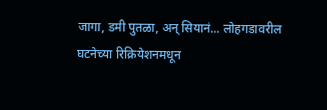जागा, डमी पुतळा, अन् सियानं... लोहगडावरील घटनेच्या रिक्रियेशनमधून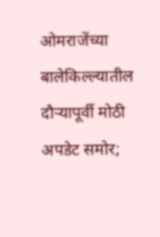ओमराजेंच्या बालेकिल्ल्यातील दौऱ्यापूर्वी मोठी अपडेट समोर;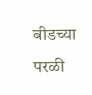बीडच्या परळी